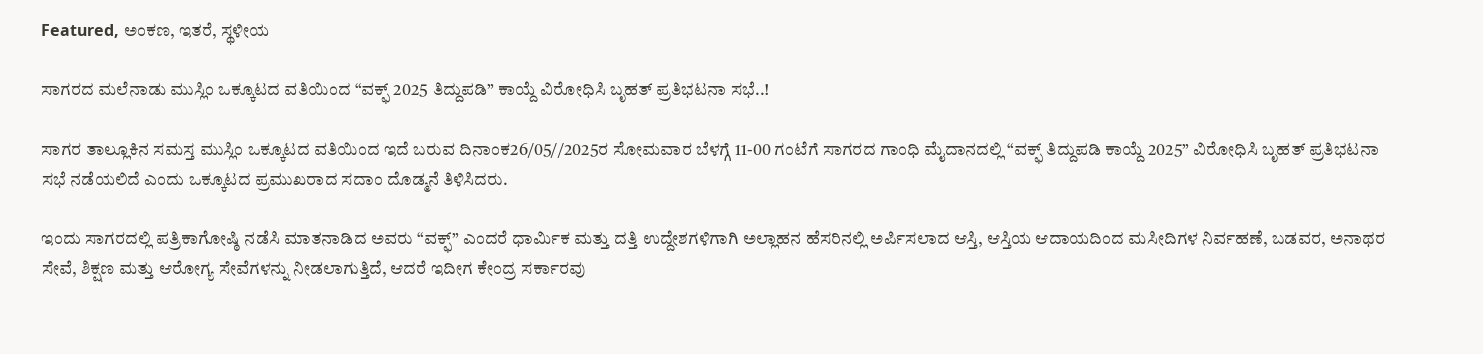Featured, ಅಂಕಣ, ಇತರೆ, ಸ್ಥಳೀಯ

ಸಾಗರದ ಮಲೆನಾಡು ಮುಸ್ಲಿಂ ಒಕ್ಕೂಟದ ವತಿಯಿಂದ “ವಕ್ಫ್ 2025 ತಿದ್ದುಪಡಿ” ಕಾಯ್ದೆ ವಿರೋಧಿಸಿ ಬೃಹತ್ ಪ್ರತಿಭಟನಾ ಸಭೆ..!

ಸಾಗರ ತಾಲ್ಲೂಕಿನ ಸಮಸ್ತ ಮುಸ್ಲಿಂ ಒಕ್ಕೂಟದ ವತಿಯಿಂದ ಇದೆ ಬರುವ ದಿನಾಂಕ26/05//2025ರ ಸೋಮವಾರ ಬೆಳಗ್ಗೆ 11-00 ಗಂಟೆಗೆ ಸಾಗರದ ಗಾಂಧಿ ಮೈದಾನದಲ್ಲಿ “ವಕ್ಫ್ ತಿದ್ದುಪಡಿ ಕಾಯ್ದೆ 2025” ವಿರೋಧಿಸಿ ಬೃಹತ್ ಪ್ರತಿಭಟನಾ ಸಭೆ ನಡೆಯಲಿದೆ ಎಂದು ಒಕ್ಕೂಟದ ಪ್ರಮುಖರಾದ ಸದಾಂ ದೊಡ್ಮನೆ ತಿಳಿಸಿದರು.

ಇಂದು ಸಾಗರದಲ್ಲಿ ಪತ್ರಿಕಾಗೋಷ್ಠಿ ನಡೆಸಿ ಮಾತನಾಡಿದ ಅವರು “ವಕ್ಫ್” ಎಂದರೆ ಧಾರ್ಮಿಕ ಮತ್ತು ದತ್ತಿ ಉದ್ದೇಶಗಳಿಗಾಗಿ ಅಲ್ಲಾಹನ ಹೆಸರಿನಲ್ಲಿ ಅರ್ಪಿಸಲಾದ ಆಸ್ತಿ, ಆಸ್ತಿಯ ಆದಾಯದಿಂದ ಮಸೀದಿಗಳ ನಿರ್ವಹಣೆ, ಬಡವರ, ಅನಾಥರ ಸೇವೆ, ಶಿಕ್ಷಣ ಮತ್ತು ಆರೋಗ್ಯ ಸೇವೆಗಳನ್ನು ನೀಡಲಾಗುತ್ತಿದೆ, ಆದರೆ ಇದೀಗ ಕೇಂದ್ರ ಸರ್ಕಾರವು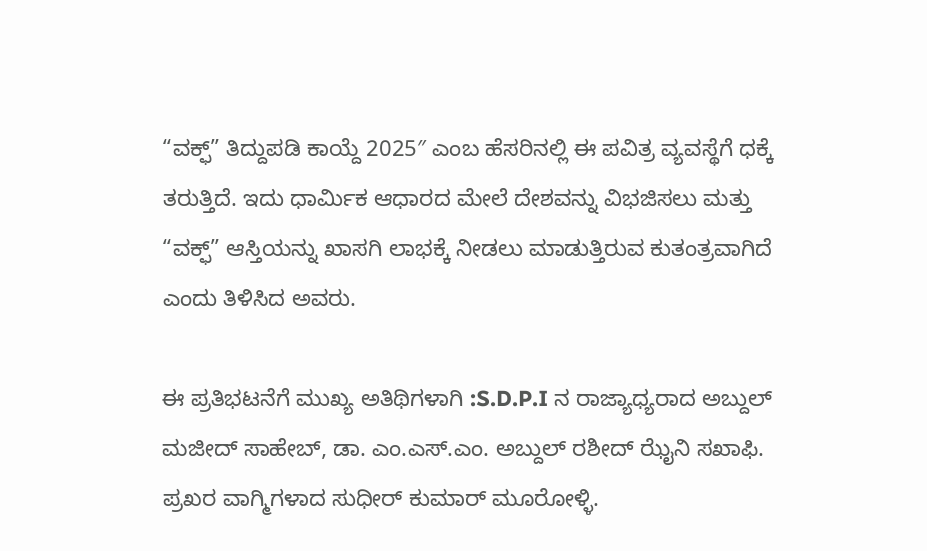“ವಕ್ಫ್” ತಿದ್ದುಪಡಿ ಕಾಯ್ದೆ 2025″ ಎಂಬ ಹೆಸರಿನಲ್ಲಿ ಈ ಪವಿತ್ರ ವ್ಯವಸ್ಥೆಗೆ ಧಕ್ಕೆ ತರುತ್ತಿದೆ. ಇದು ಧಾರ್ಮಿಕ ಆಧಾರದ ಮೇಲೆ ದೇಶವನ್ನು ವಿಭಜಿಸಲು ಮತ್ತು “ವಕ್ಫ್” ಆಸ್ತಿಯನ್ನು ಖಾಸಗಿ ಲಾಭಕ್ಕೆ ನೀಡಲು ಮಾಡುತ್ತಿರುವ ಕುತಂತ್ರವಾಗಿದೆ ಎಂದು ತಿಳಿಸಿದ ಅವರು.

ಈ ಪ್ರತಿಭಟನೆಗೆ ಮುಖ್ಯ ಅತಿಥಿಗಳಾಗಿ :S.D.P.I ನ ರಾಜ್ಯಾಧ್ಯರಾದ ಅಬ್ದುಲ್ ಮಜೀದ್ ಸಾಹೇಬ್, ಡಾ. ಎಂ.ಎಸ್.ಎಂ. ಅಬ್ದುಲ್ ರಶೀದ್ ಝೈನಿ ಸಖಾಫಿ. ಪ್ರಖರ ವಾಗ್ಮಿಗಳಾದ ಸುಧೀರ್ ಕುಮಾರ್ ಮೂರೋಳ್ಳಿ.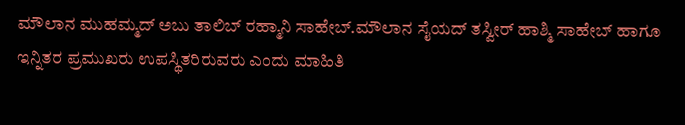ಮೌಲಾನ ಮುಹಮ್ಮದ್ ಅಬು ತಾಲಿಬ್ ರಹ್ಮಾನಿ ಸಾಹೇಬ್.ಮೌಲಾನ ಸೈಯದ್ ತಸ್ವೀರ್ ಹಾಶ್ಮಿ ಸಾಹೇಬ್ ಹಾಗೂ ಇನ್ನಿತರ ಪ್ರಮುಖರು ಉಪಸ್ಥಿತರಿರುವರು ಎಂದು ಮಾಹಿತಿ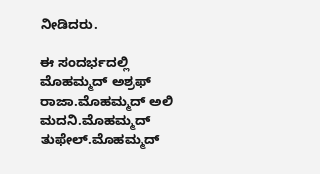ನೀಡಿದರು.

ಈ ಸಂದರ್ಭದಲ್ಲಿ ಮೊಹಮ್ಮದ್ ಅಶ್ರಫ್ ರಾಜಾ.ಮೊಹಮ್ಮದ್ ಅಲಿ ಮದನಿ.ಮೊಹಮ್ಮದ್ ತುಫೇಲ್.ಮೊಹಮ್ಮದ್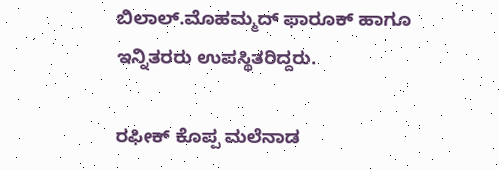ಬಿಲಾಲ್.ಮೊಹಮ್ಮದ್ ಫಾರೂಕ್ ಹಾಗೂ ಇನ್ನಿತರರು ಉಪಸ್ಥಿತರಿದ್ದರು.

ರಫೀಕ್ ಕೊಪ್ಪ ಮಲೆನಾಡ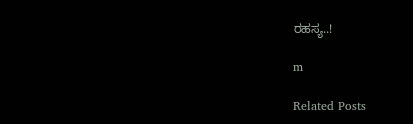ರಹಸ್ಯ..!

m

Related Posts